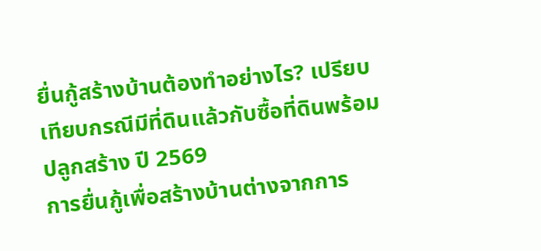ยื่นกู้สร้างบ้านต้องทำอย่างไร? เปรียบเทียบกรณีมีที่ดินแล้วกับซื้อที่ดินพร้อมปลูกสร้าง ปี 2569
การยื่นกู้เพื่อสร้างบ้านต่างจากการ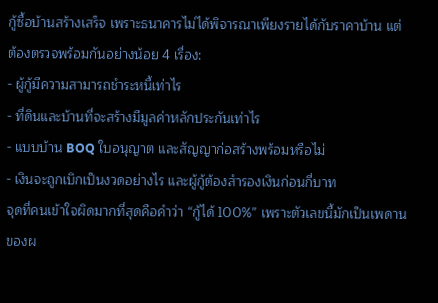กู้ซื้อบ้านสร้างเสร็จ เพราะธนาคารไม่ได้พิจารณาเพียงรายได้กับราคาบ้าน แต่ต้องตรวจพร้อมกันอย่างน้อย 4 เรื่อง:
- ผู้กู้มีความสามารถชำระหนี้เท่าไร
- ที่ดินและบ้านที่จะสร้างมีมูลค่าหลักประกันเท่าไร
- แบบบ้าน BOQ ใบอนุญาต และสัญญาก่อสร้างพร้อมหรือไม่
- เงินจะถูกเบิกเป็นงวดอย่างไร และผู้กู้ต้องสำรองเงินก่อนกี่บาท
จุดที่คนเข้าใจผิดมากที่สุดคือคำว่า “กู้ได้ 100%” เพราะตัวเลขนี้มักเป็นเพดานของผ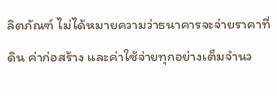ลิตภัณฑ์ ไม่ได้หมายความว่าธนาคารจะจ่ายราคาที่ดิน ค่าก่อสร้าง และค่าใช้จ่ายทุกอย่างเต็มจำนว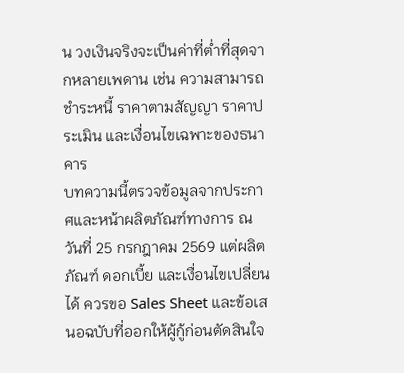น วงเงินจริงจะเป็นค่าที่ต่ำที่สุดจากหลายเพดาน เช่น ความสามารถชำระหนี้ ราคาตามสัญญา ราคาประเมิน และเงื่อนไขเฉพาะของธนาคาร
บทความนี้ตรวจข้อมูลจากประกาศและหน้าผลิตภัณฑ์ทางการ ณ วันที่ 25 กรกฎาคม 2569 แต่ผลิตภัณฑ์ ดอกเบี้ย และเงื่อนไขเปลี่ยนได้ ควรขอ Sales Sheet และข้อเสนอฉบับที่ออกให้ผู้กู้ก่อนตัดสินใจ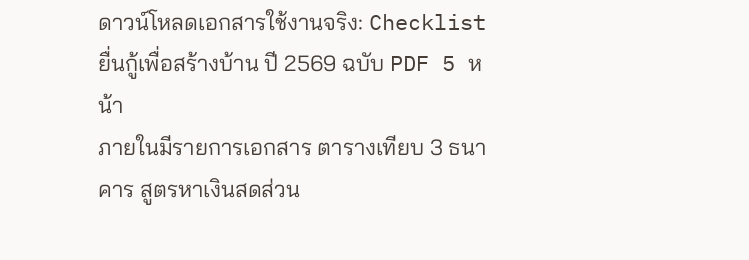ดาวน์โหลดเอกสารใช้งานจริง: Checklist ยื่นกู้เพื่อสร้างบ้าน ปี 2569 ฉบับ PDF 5 หน้า
ภายในมีรายการเอกสาร ตารางเทียบ 3 ธนาคาร สูตรหาเงินสดส่วน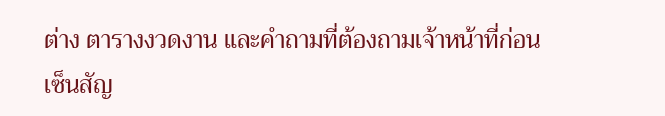ต่าง ตารางงวดงาน และคำถามที่ต้องถามเจ้าหน้าที่ก่อนเซ็นสัญ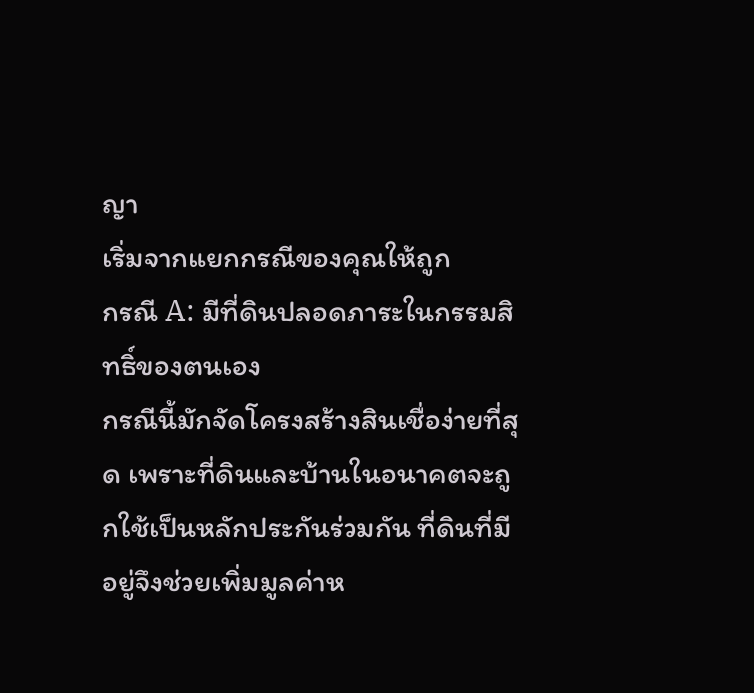ญา
เริ่มจากแยกกรณีของคุณให้ถูก
กรณี A: มีที่ดินปลอดภาระในกรรมสิทธิ์ของตนเอง
กรณีนี้มักจัดโครงสร้างสินเชื่อง่ายที่สุด เพราะที่ดินและบ้านในอนาคตจะถูกใช้เป็นหลักประกันร่วมกัน ที่ดินที่มีอยู่จึงช่วยเพิ่มมูลค่าห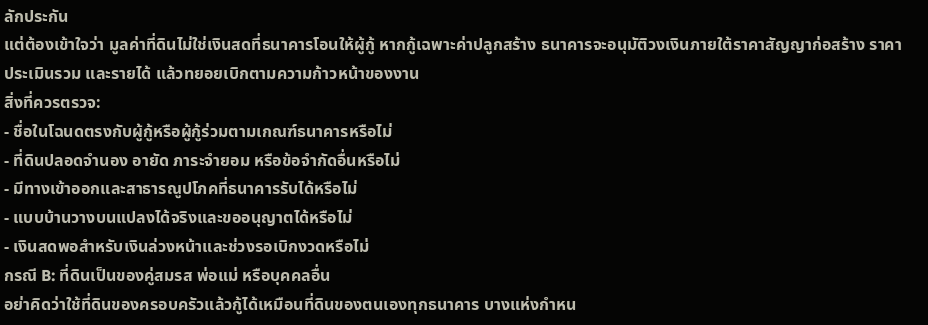ลักประกัน
แต่ต้องเข้าใจว่า มูลค่าที่ดินไม่ใช่เงินสดที่ธนาคารโอนให้ผู้กู้ หากกู้เฉพาะค่าปลูกสร้าง ธนาคารจะอนุมัติวงเงินภายใต้ราคาสัญญาก่อสร้าง ราคาประเมินรวม และรายได้ แล้วทยอยเบิกตามความก้าวหน้าของงาน
สิ่งที่ควรตรวจ:
- ชื่อในโฉนดตรงกับผู้กู้หรือผู้กู้ร่วมตามเกณฑ์ธนาคารหรือไม่
- ที่ดินปลอดจำนอง อายัด ภาระจำยอม หรือข้อจำกัดอื่นหรือไม่
- มีทางเข้าออกและสาธารณูปโภคที่ธนาคารรับได้หรือไม่
- แบบบ้านวางบนแปลงได้จริงและขออนุญาตได้หรือไม่
- เงินสดพอสำหรับเงินล่วงหน้าและช่วงรอเบิกงวดหรือไม่
กรณี B: ที่ดินเป็นของคู่สมรส พ่อแม่ หรือบุคคลอื่น
อย่าคิดว่าใช้ที่ดินของครอบครัวแล้วกู้ได้เหมือนที่ดินของตนเองทุกธนาคาร บางแห่งกำหน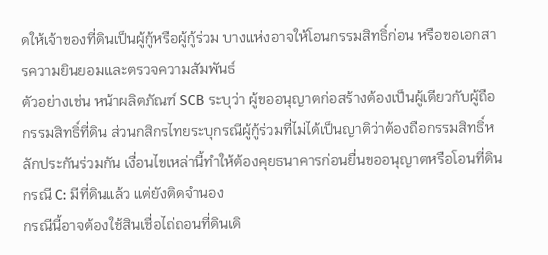ดให้เจ้าของที่ดินเป็นผู้กู้หรือผู้กู้ร่วม บางแห่งอาจให้โอนกรรมสิทธิ์ก่อน หรือขอเอกสารความยินยอมและตรวจความสัมพันธ์
ตัวอย่างเช่น หน้าผลิตภัณฑ์ SCB ระบุว่า ผู้ขออนุญาตก่อสร้างต้องเป็นผู้เดียวกับผู้ถือกรรมสิทธิ์ที่ดิน ส่วนกสิกรไทยระบุกรณีผู้กู้ร่วมที่ไม่ได้เป็นญาติว่าต้องถือกรรมสิทธิ์หลักประกันร่วมกัน เงื่อนไขเหล่านี้ทำให้ต้องคุยธนาคารก่อนยื่นขออนุญาตหรือโอนที่ดิน
กรณี C: มีที่ดินแล้ว แต่ยังติดจำนอง
กรณีนี้อาจต้องใช้สินเชื่อไถ่ถอนที่ดินเดิ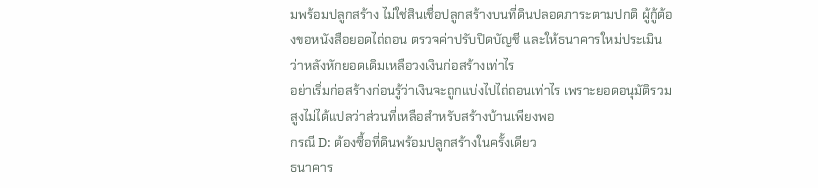มพร้อมปลูกสร้าง ไม่ใช่สินเชื่อปลูกสร้างบนที่ดินปลอดภาระตามปกติ ผู้กู้ต้องขอหนังสือยอดไถ่ถอน ตรวจค่าปรับปิดบัญชี และให้ธนาคารใหม่ประเมินว่าหลังหักยอดเดิมเหลือวงเงินก่อสร้างเท่าไร
อย่าเริ่มก่อสร้างก่อนรู้ว่าเงินจะถูกแบ่งไปไถ่ถอนเท่าไร เพราะยอดอนุมัติรวมสูงไม่ได้แปลว่าส่วนที่เหลือสำหรับสร้างบ้านเพียงพอ
กรณี D: ต้องซื้อที่ดินพร้อมปลูกสร้างในครั้งเดียว
ธนาคาร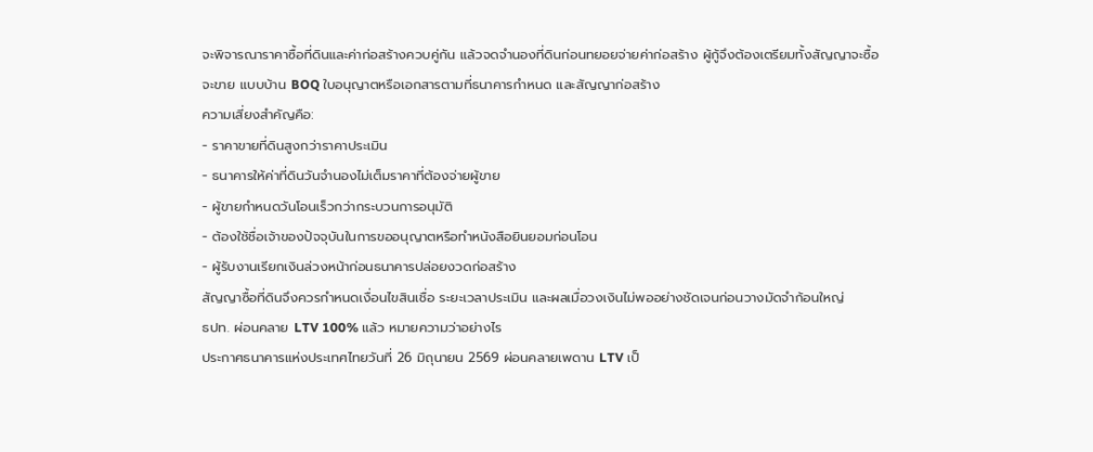จะพิจารณาราคาซื้อที่ดินและค่าก่อสร้างควบคู่กัน แล้วจดจำนองที่ดินก่อนทยอยจ่ายค่าก่อสร้าง ผู้กู้จึงต้องเตรียมทั้งสัญญาจะซื้อจะขาย แบบบ้าน BOQ ใบอนุญาตหรือเอกสารตามที่ธนาคารกำหนด และสัญญาก่อสร้าง
ความเสี่ยงสำคัญคือ:
- ราคาขายที่ดินสูงกว่าราคาประเมิน
- ธนาคารให้ค่าที่ดินวันจำนองไม่เต็มราคาที่ต้องจ่ายผู้ขาย
- ผู้ขายกำหนดวันโอนเร็วกว่ากระบวนการอนุมัติ
- ต้องใช้ชื่อเจ้าของปัจจุบันในการขออนุญาตหรือทำหนังสือยินยอมก่อนโอน
- ผู้รับงานเรียกเงินล่วงหน้าก่อนธนาคารปล่อยงวดก่อสร้าง
สัญญาซื้อที่ดินจึงควรกำหนดเงื่อนไขสินเชื่อ ระยะเวลาประเมิน และผลเมื่อวงเงินไม่พออย่างชัดเจนก่อนวางมัดจำก้อนใหญ่
ธปท. ผ่อนคลาย LTV 100% แล้ว หมายความว่าอย่างไร
ประกาศธนาคารแห่งประเทศไทยวันที่ 26 มิถุนายน 2569 ผ่อนคลายเพดาน LTV เป็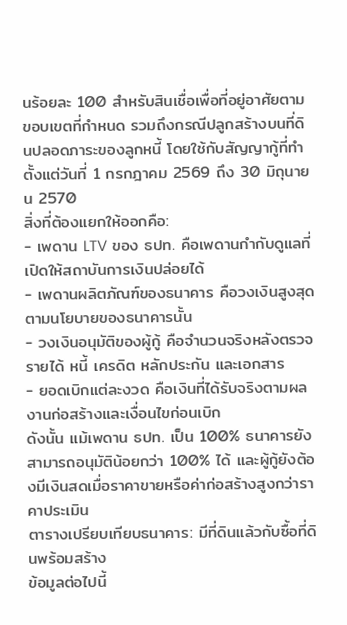นร้อยละ 100 สำหรับสินเชื่อเพื่อที่อยู่อาศัยตามขอบเขตที่กำหนด รวมถึงกรณีปลูกสร้างบนที่ดินปลอดภาระของลูกหนี้ โดยใช้กับสัญญากู้ที่ทำตั้งแต่วันที่ 1 กรกฎาคม 2569 ถึง 30 มิถุนายน 2570
สิ่งที่ต้องแยกให้ออกคือ:
- เพดาน LTV ของ ธปท. คือเพดานกำกับดูแลที่เปิดให้สถาบันการเงินปล่อยได้
- เพดานผลิตภัณฑ์ของธนาคาร คือวงเงินสูงสุดตามนโยบายของธนาคารนั้น
- วงเงินอนุมัติของผู้กู้ คือจำนวนจริงหลังตรวจรายได้ หนี้ เครดิต หลักประกัน และเอกสาร
- ยอดเบิกแต่ละงวด คือเงินที่ได้รับจริงตามผลงานก่อสร้างและเงื่อนไขก่อนเบิก
ดังนั้น แม้เพดาน ธปท. เป็น 100% ธนาคารยังสามารถอนุมัติน้อยกว่า 100% ได้ และผู้กู้ยังต้องมีเงินสดเมื่อราคาขายหรือค่าก่อสร้างสูงกว่าราคาประเมิน
ตารางเปรียบเทียบธนาคาร: มีที่ดินแล้วกับซื้อที่ดินพร้อมสร้าง
ข้อมูลต่อไปนี้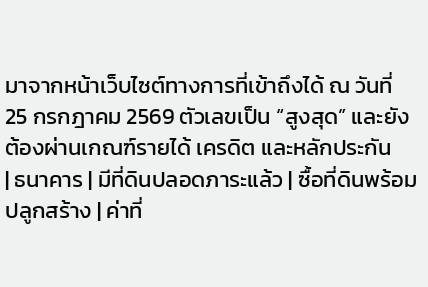มาจากหน้าเว็บไซต์ทางการที่เข้าถึงได้ ณ วันที่ 25 กรกฎาคม 2569 ตัวเลขเป็น “สูงสุด” และยังต้องผ่านเกณฑ์รายได้ เครดิต และหลักประกัน
| ธนาคาร | มีที่ดินปลอดภาระแล้ว | ซื้อที่ดินพร้อมปลูกสร้าง | ค่าที่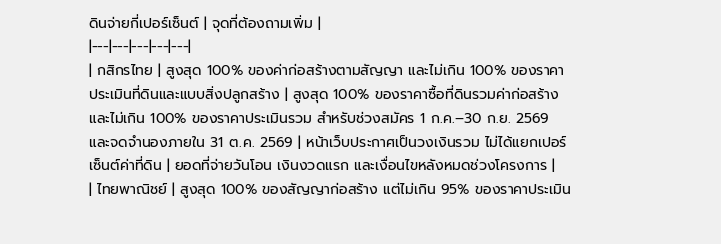ดินจ่ายกี่เปอร์เซ็นต์ | จุดที่ต้องถามเพิ่ม |
|---|---|---|---|---|
| กสิกรไทย | สูงสุด 100% ของค่าก่อสร้างตามสัญญา และไม่เกิน 100% ของราคาประเมินที่ดินและแบบสิ่งปลูกสร้าง | สูงสุด 100% ของราคาซื้อที่ดินรวมค่าก่อสร้าง และไม่เกิน 100% ของราคาประเมินรวม สำหรับช่วงสมัคร 1 ก.ค.–30 ก.ย. 2569 และจดจำนองภายใน 31 ต.ค. 2569 | หน้าเว็บประกาศเป็นวงเงินรวม ไม่ได้แยกเปอร์เซ็นต์ค่าที่ดิน | ยอดที่จ่ายวันโอน เงินงวดแรก และเงื่อนไขหลังหมดช่วงโครงการ |
| ไทยพาณิชย์ | สูงสุด 100% ของสัญญาก่อสร้าง แต่ไม่เกิน 95% ของราคาประเมิน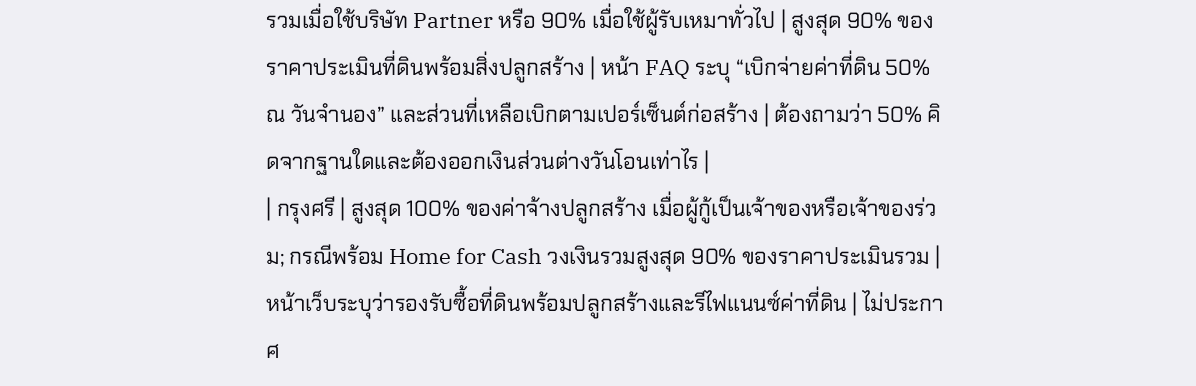รวมเมื่อใช้บริษัท Partner หรือ 90% เมื่อใช้ผู้รับเหมาทั่วไป | สูงสุด 90% ของราคาประเมินที่ดินพร้อมสิ่งปลูกสร้าง | หน้า FAQ ระบุ “เบิกจ่ายค่าที่ดิน 50% ณ วันจำนอง” และส่วนที่เหลือเบิกตามเปอร์เซ็นต์ก่อสร้าง | ต้องถามว่า 50% คิดจากฐานใดและต้องออกเงินส่วนต่างวันโอนเท่าไร |
| กรุงศรี | สูงสุด 100% ของค่าจ้างปลูกสร้าง เมื่อผู้กู้เป็นเจ้าของหรือเจ้าของร่วม; กรณีพร้อม Home for Cash วงเงินรวมสูงสุด 90% ของราคาประเมินรวม | หน้าเว็บระบุว่ารองรับซื้อที่ดินพร้อมปลูกสร้างและรีไฟแนนซ์ค่าที่ดิน | ไม่ประกาศ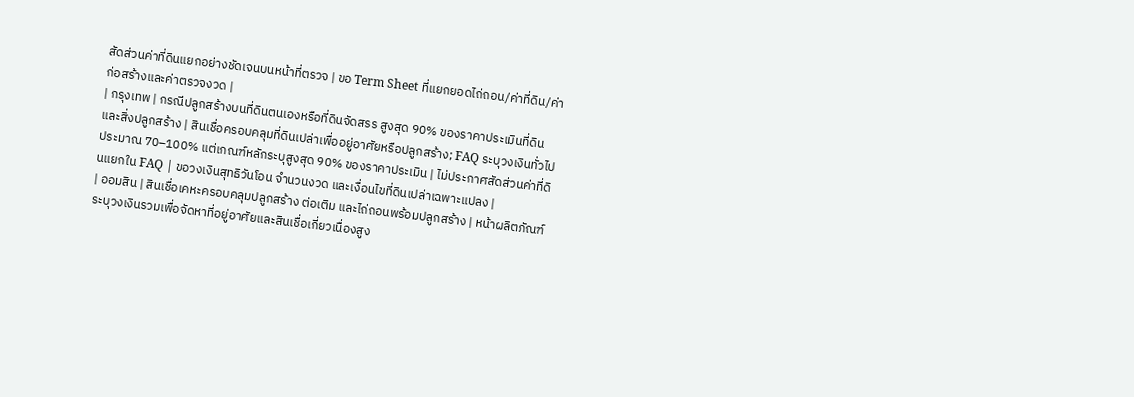สัดส่วนค่าที่ดินแยกอย่างชัดเจนบนหน้าที่ตรวจ | ขอ Term Sheet ที่แยกยอดไถ่ถอน/ค่าที่ดิน/ค่าก่อสร้างและค่าตรวจงวด |
| กรุงเทพ | กรณีปลูกสร้างบนที่ดินตนเองหรือที่ดินจัดสรร สูงสุด 90% ของราคาประเมินที่ดินและสิ่งปลูกสร้าง | สินเชื่อครอบคลุมที่ดินเปล่าเพื่ออยู่อาศัยหรือปลูกสร้าง; FAQ ระบุวงเงินทั่วไปประมาณ 70–100% แต่เกณฑ์หลักระบุสูงสุด 90% ของราคาประเมิน | ไม่ประกาศสัดส่วนค่าที่ดินแยกใน FAQ | ขอวงเงินสุทธิวันโอน จำนวนงวด และเงื่อนไขที่ดินเปล่าเฉพาะแปลง |
| ออมสิน | สินเชื่อเคหะครอบคลุมปลูกสร้าง ต่อเติม และไถ่ถอนพร้อมปลูกสร้าง | หน้าผลิตภัณฑ์ระบุวงเงินรวมเพื่อจัดหาที่อยู่อาศัยและสินเชื่อเกี่ยวเนื่องสูง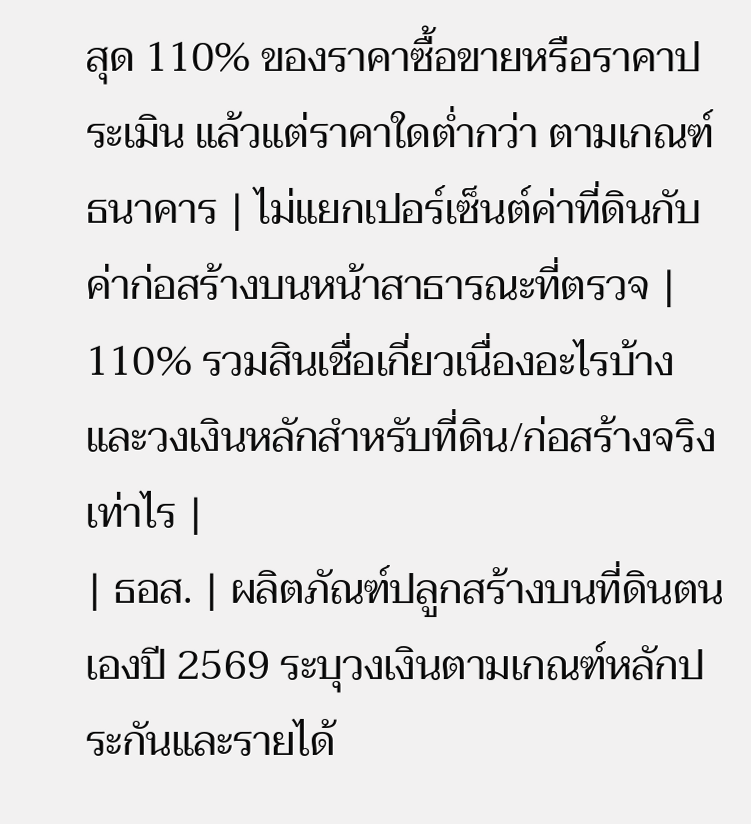สุด 110% ของราคาซื้อขายหรือราคาประเมิน แล้วแต่ราคาใดต่ำกว่า ตามเกณฑ์ธนาคาร | ไม่แยกเปอร์เซ็นต์ค่าที่ดินกับค่าก่อสร้างบนหน้าสาธารณะที่ตรวจ | 110% รวมสินเชื่อเกี่ยวเนื่องอะไรบ้าง และวงเงินหลักสำหรับที่ดิน/ก่อสร้างจริงเท่าไร |
| ธอส. | ผลิตภัณฑ์ปลูกสร้างบนที่ดินตนเองปี 2569 ระบุวงเงินตามเกณฑ์หลักประกันและรายได้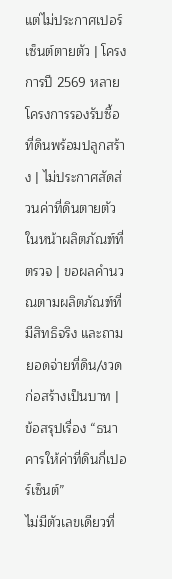แต่ไม่ประกาศเปอร์เซ็นต์ตายตัว | โครงการปี 2569 หลายโครงการรองรับซื้อที่ดินพร้อมปลูกสร้าง | ไม่ประกาศสัดส่วนค่าที่ดินตายตัวในหน้าผลิตภัณฑ์ที่ตรวจ | ขอผลคำนวณตามผลิตภัณฑ์ที่มีสิทธิจริง และถามยอดจ่ายที่ดิน/งวดก่อสร้างเป็นบาท |
ข้อสรุปเรื่อง “ธนาคารให้ค่าที่ดินกี่เปอร์เซ็นต์”
ไม่มีตัวเลขเดียวที่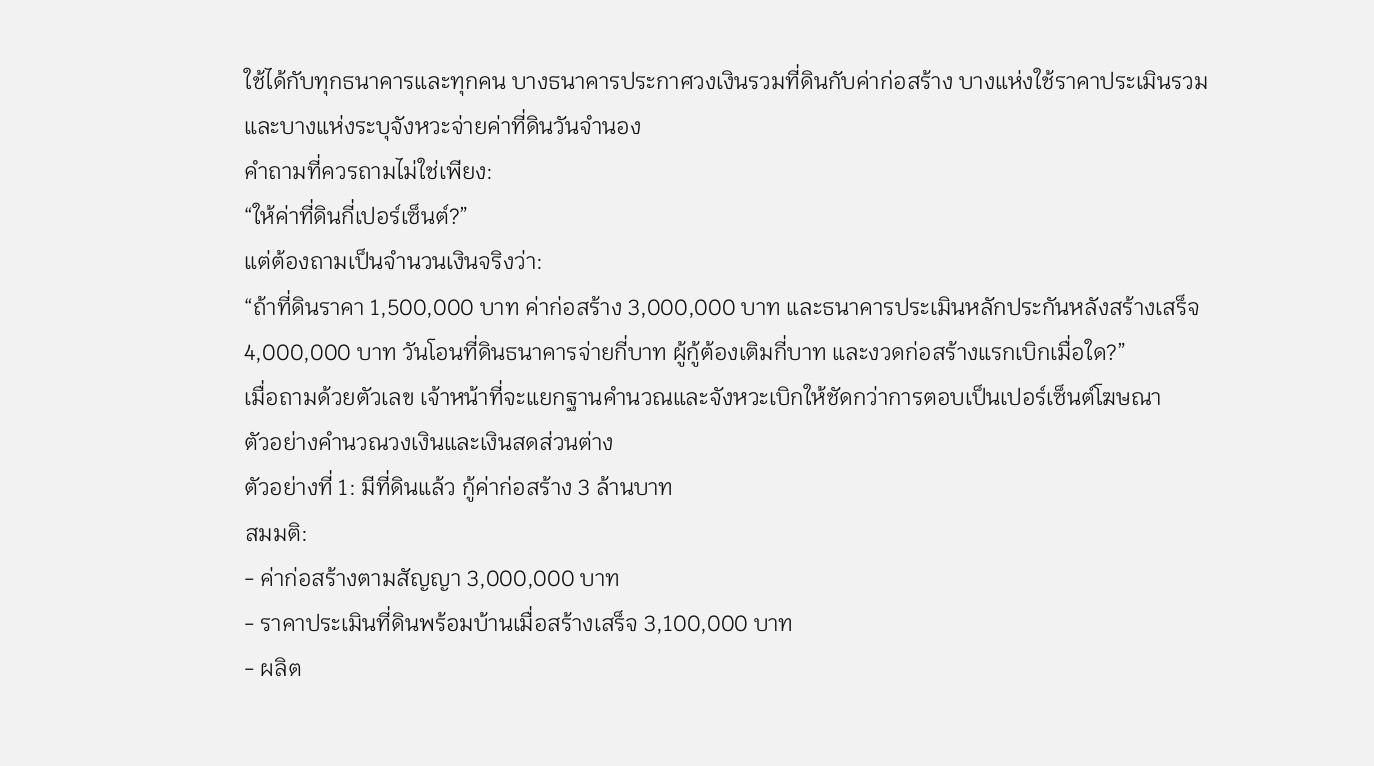ใช้ได้กับทุกธนาคารและทุกคน บางธนาคารประกาศวงเงินรวมที่ดินกับค่าก่อสร้าง บางแห่งใช้ราคาประเมินรวม และบางแห่งระบุจังหวะจ่ายค่าที่ดินวันจำนอง
คำถามที่ควรถามไม่ใช่เพียง:
“ให้ค่าที่ดินกี่เปอร์เซ็นต์?”
แต่ต้องถามเป็นจำนวนเงินจริงว่า:
“ถ้าที่ดินราคา 1,500,000 บาท ค่าก่อสร้าง 3,000,000 บาท และธนาคารประเมินหลักประกันหลังสร้างเสร็จ 4,000,000 บาท วันโอนที่ดินธนาคารจ่ายกี่บาท ผู้กู้ต้องเติมกี่บาท และงวดก่อสร้างแรกเบิกเมื่อใด?”
เมื่อถามด้วยตัวเลข เจ้าหน้าที่จะแยกฐานคำนวณและจังหวะเบิกให้ชัดกว่าการตอบเป็นเปอร์เซ็นต์โฆษณา
ตัวอย่างคำนวณวงเงินและเงินสดส่วนต่าง
ตัวอย่างที่ 1: มีที่ดินแล้ว กู้ค่าก่อสร้าง 3 ล้านบาท
สมมติ:
- ค่าก่อสร้างตามสัญญา 3,000,000 บาท
- ราคาประเมินที่ดินพร้อมบ้านเมื่อสร้างเสร็จ 3,100,000 บาท
- ผลิต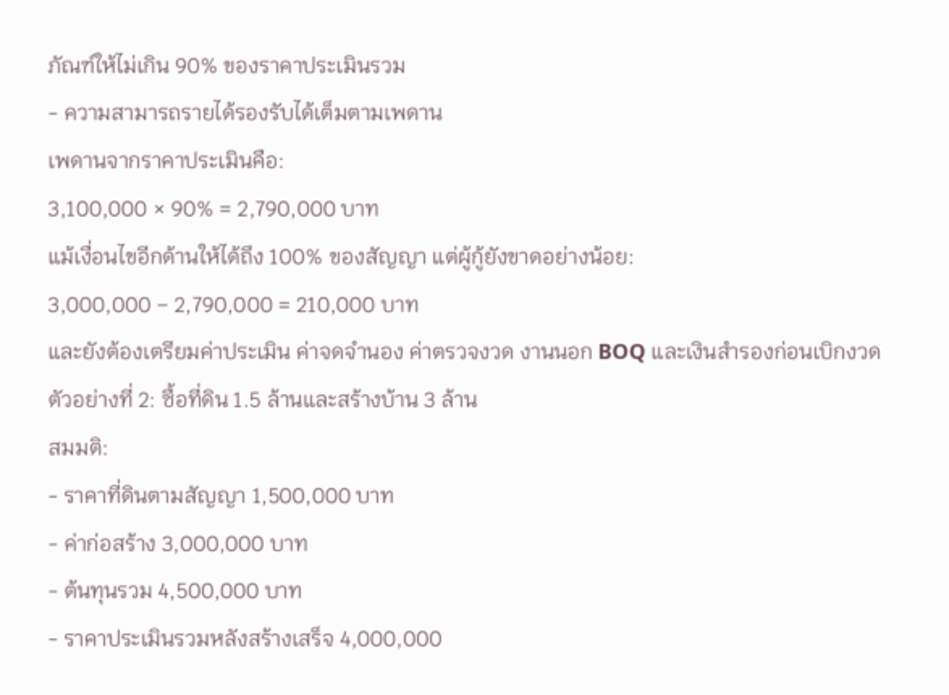ภัณฑ์ให้ไม่เกิน 90% ของราคาประเมินรวม
- ความสามารถรายได้รองรับได้เต็มตามเพดาน
เพดานจากราคาประเมินคือ:
3,100,000 × 90% = 2,790,000 บาท
แม้เงื่อนไขอีกด้านให้ได้ถึง 100% ของสัญญา แต่ผู้กู้ยังขาดอย่างน้อย:
3,000,000 − 2,790,000 = 210,000 บาท
และยังต้องเตรียมค่าประเมิน ค่าจดจำนอง ค่าตรวจงวด งานนอก BOQ และเงินสำรองก่อนเบิกงวด
ตัวอย่างที่ 2: ซื้อที่ดิน 1.5 ล้านและสร้างบ้าน 3 ล้าน
สมมติ:
- ราคาที่ดินตามสัญญา 1,500,000 บาท
- ค่าก่อสร้าง 3,000,000 บาท
- ต้นทุนรวม 4,500,000 บาท
- ราคาประเมินรวมหลังสร้างเสร็จ 4,000,000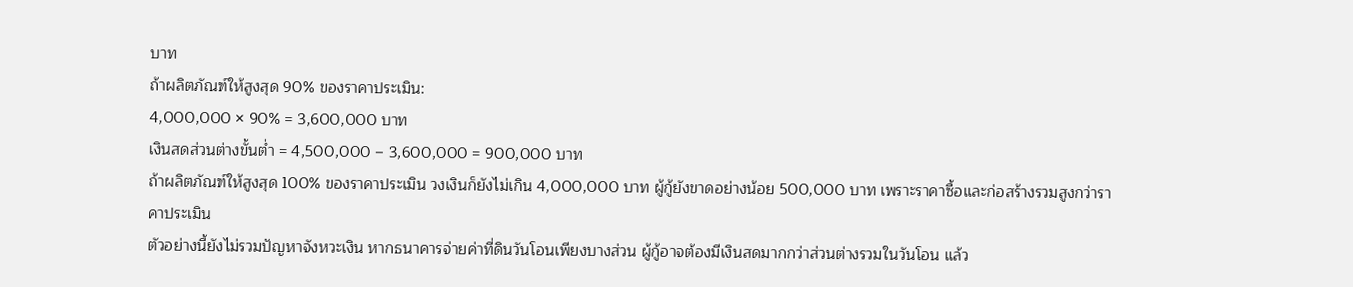บาท
ถ้าผลิตภัณฑ์ให้สูงสุด 90% ของราคาประเมิน:
4,000,000 × 90% = 3,600,000 บาท
เงินสดส่วนต่างขั้นต่ำ = 4,500,000 − 3,600,000 = 900,000 บาท
ถ้าผลิตภัณฑ์ให้สูงสุด 100% ของราคาประเมิน วงเงินก็ยังไม่เกิน 4,000,000 บาท ผู้กู้ยังขาดอย่างน้อย 500,000 บาท เพราะราคาซื้อและก่อสร้างรวมสูงกว่าราคาประเมิน
ตัวอย่างนี้ยังไม่รวมปัญหาจังหวะเงิน หากธนาคารจ่ายค่าที่ดินวันโอนเพียงบางส่วน ผู้กู้อาจต้องมีเงินสดมากกว่าส่วนต่างรวมในวันโอน แล้ว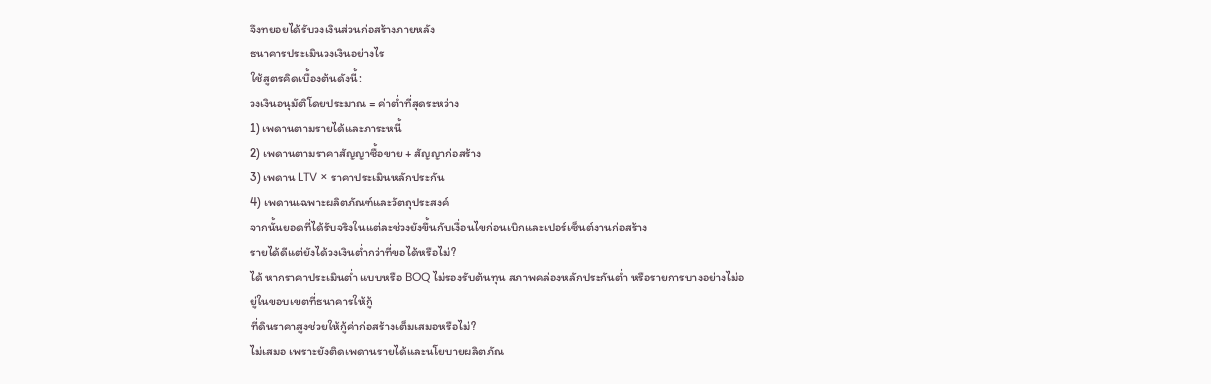จึงทยอยได้รับวงเงินส่วนก่อสร้างภายหลัง
ธนาคารประเมินวงเงินอย่างไร
ใช้สูตรคิดเบื้องต้นดังนี้:
วงเงินอนุมัติโดยประมาณ = ค่าต่ำที่สุดระหว่าง
1) เพดานตามรายได้และภาระหนี้
2) เพดานตามราคาสัญญาซื้อขาย + สัญญาก่อสร้าง
3) เพดาน LTV × ราคาประเมินหลักประกัน
4) เพดานเฉพาะผลิตภัณฑ์และวัตถุประสงค์
จากนั้นยอดที่ได้รับจริงในแต่ละช่วงยังขึ้นกับเงื่อนไขก่อนเบิกและเปอร์เซ็นต์งานก่อสร้าง
รายได้ดีแต่ยังได้วงเงินต่ำกว่าที่ขอได้หรือไม่?
ได้ หากราคาประเมินต่ำ แบบหรือ BOQ ไม่รองรับต้นทุน สภาพคล่องหลักประกันต่ำ หรือรายการบางอย่างไม่อยู่ในขอบเขตที่ธนาคารให้กู้
ที่ดินราคาสูงช่วยให้กู้ค่าก่อสร้างเต็มเสมอหรือไม่?
ไม่เสมอ เพราะยังติดเพดานรายได้และนโยบายผลิตภัณ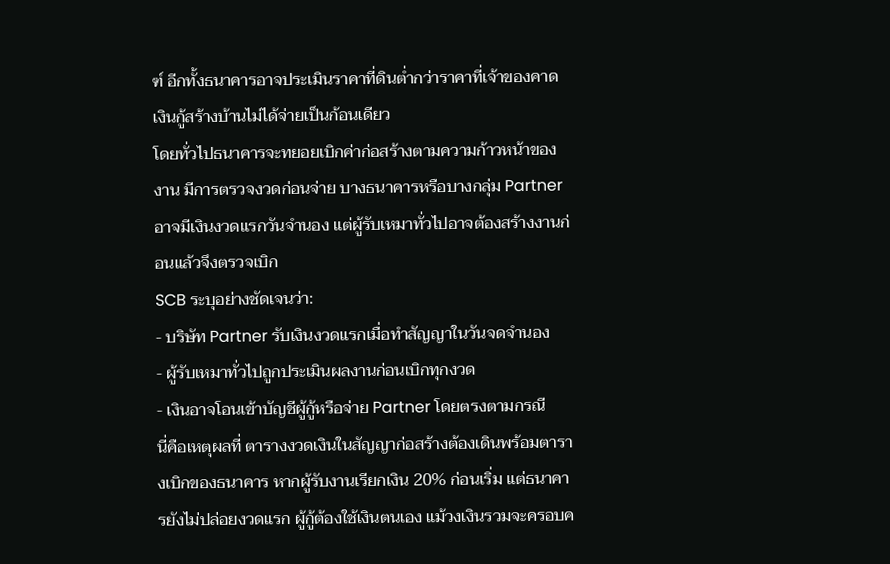ฑ์ อีกทั้งธนาคารอาจประเมินราคาที่ดินต่ำกว่าราคาที่เจ้าของคาด
เงินกู้สร้างบ้านไม่ได้จ่ายเป็นก้อนเดียว
โดยทั่วไปธนาคารจะทยอยเบิกค่าก่อสร้างตามความก้าวหน้าของงาน มีการตรวจงวดก่อนจ่าย บางธนาคารหรือบางกลุ่ม Partner อาจมีเงินงวดแรกวันจำนอง แต่ผู้รับเหมาทั่วไปอาจต้องสร้างงานก่อนแล้วจึงตรวจเบิก
SCB ระบุอย่างชัดเจนว่า:
- บริษัท Partner รับเงินงวดแรกเมื่อทำสัญญาในวันจดจำนอง
- ผู้รับเหมาทั่วไปถูกประเมินผลงานก่อนเบิกทุกงวด
- เงินอาจโอนเข้าบัญชีผู้กู้หรือจ่าย Partner โดยตรงตามกรณี
นี่คือเหตุผลที่ ตารางงวดเงินในสัญญาก่อสร้างต้องเดินพร้อมตารางเบิกของธนาคาร หากผู้รับงานเรียกเงิน 20% ก่อนเริ่ม แต่ธนาคารยังไม่ปล่อยงวดแรก ผู้กู้ต้องใช้เงินตนเอง แม้วงเงินรวมจะครอบค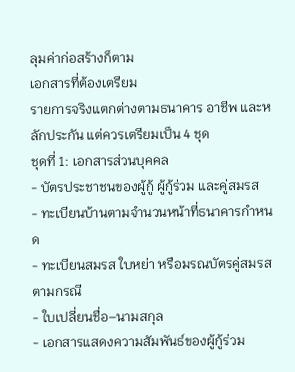ลุมค่าก่อสร้างก็ตาม
เอกสารที่ต้องเตรียม
รายการจริงแตกต่างตามธนาคาร อาชีพ และหลักประกัน แต่ควรเตรียมเป็น 4 ชุด
ชุดที่ 1: เอกสารส่วนบุคคล
- บัตรประชาชนของผู้กู้ ผู้กู้ร่วม และคู่สมรส
- ทะเบียนบ้านตามจำนวนหน้าที่ธนาคารกำหนด
- ทะเบียนสมรส ใบหย่า หรือมรณบัตรคู่สมรสตามกรณี
- ใบเปลี่ยนชื่อ–นามสกุล
- เอกสารแสดงความสัมพันธ์ของผู้กู้ร่วม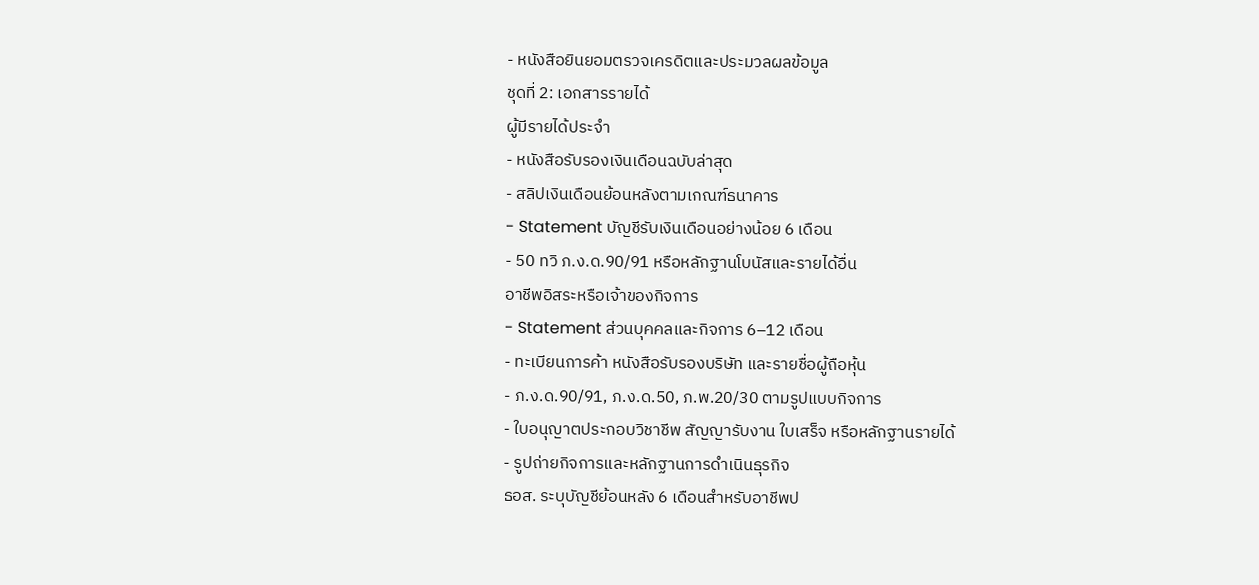- หนังสือยินยอมตรวจเครดิตและประมวลผลข้อมูล
ชุดที่ 2: เอกสารรายได้
ผู้มีรายได้ประจำ
- หนังสือรับรองเงินเดือนฉบับล่าสุด
- สลิปเงินเดือนย้อนหลังตามเกณฑ์ธนาคาร
- Statement บัญชีรับเงินเดือนอย่างน้อย 6 เดือน
- 50 ทวิ ภ.ง.ด.90/91 หรือหลักฐานโบนัสและรายได้อื่น
อาชีพอิสระหรือเจ้าของกิจการ
- Statement ส่วนบุคคลและกิจการ 6–12 เดือน
- ทะเบียนการค้า หนังสือรับรองบริษัท และรายชื่อผู้ถือหุ้น
- ภ.ง.ด.90/91, ภ.ง.ด.50, ภ.พ.20/30 ตามรูปแบบกิจการ
- ใบอนุญาตประกอบวิชาชีพ สัญญารับงาน ใบเสร็จ หรือหลักฐานรายได้
- รูปถ่ายกิจการและหลักฐานการดำเนินธุรกิจ
ธอส. ระบุบัญชีย้อนหลัง 6 เดือนสำหรับอาชีพป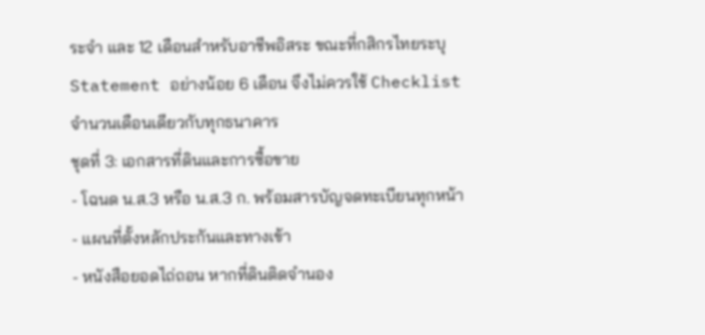ระจำ และ 12 เดือนสำหรับอาชีพอิสระ ขณะที่กสิกรไทยระบุ Statement อย่างน้อย 6 เดือน จึงไม่ควรใช้ Checklist จำนวนเดือนเดียวกับทุกธนาคาร
ชุดที่ 3: เอกสารที่ดินและการซื้อขาย
- โฉนด น.ส.3 หรือ น.ส.3 ก. พร้อมสารบัญจดทะเบียนทุกหน้า
- แผนที่ตั้งหลักประกันและทางเข้า
- หนังสือยอดไถ่ถอน หากที่ดินติดจำนอง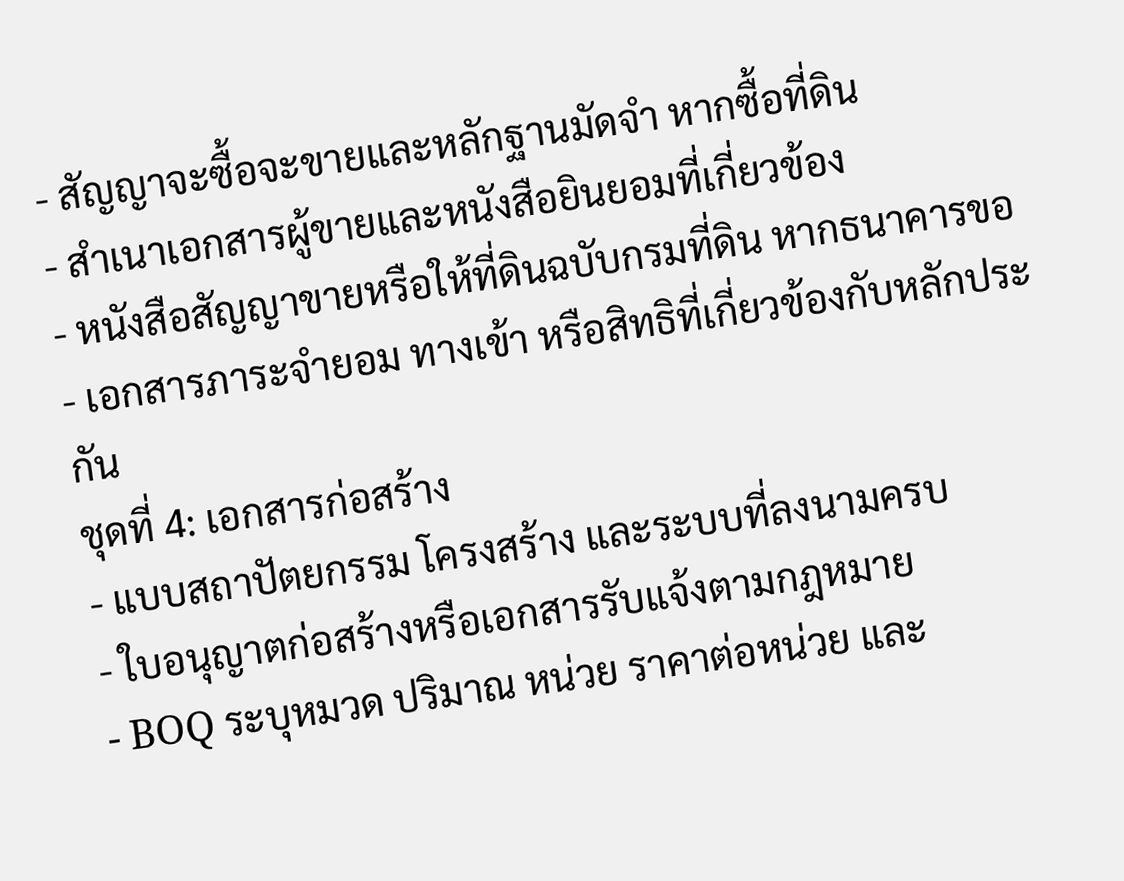- สัญญาจะซื้อจะขายและหลักฐานมัดจำ หากซื้อที่ดิน
- สำเนาเอกสารผู้ขายและหนังสือยินยอมที่เกี่ยวข้อง
- หนังสือสัญญาขายหรือให้ที่ดินฉบับกรมที่ดิน หากธนาคารขอ
- เอกสารภาระจำยอม ทางเข้า หรือสิทธิที่เกี่ยวข้องกับหลักประกัน
ชุดที่ 4: เอกสารก่อสร้าง
- แบบสถาปัตยกรรม โครงสร้าง และระบบที่ลงนามครบ
- ใบอนุญาตก่อสร้างหรือเอกสารรับแจ้งตามกฎหมาย
- BOQ ระบุหมวด ปริมาณ หน่วย ราคาต่อหน่วย และ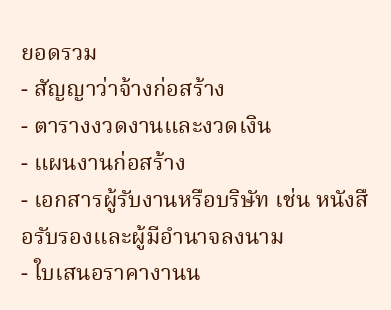ยอดรวม
- สัญญาว่าจ้างก่อสร้าง
- ตารางงวดงานและงวดเงิน
- แผนงานก่อสร้าง
- เอกสารผู้รับงานหรือบริษัท เช่น หนังสือรับรองและผู้มีอำนาจลงนาม
- ใบเสนอราคางานน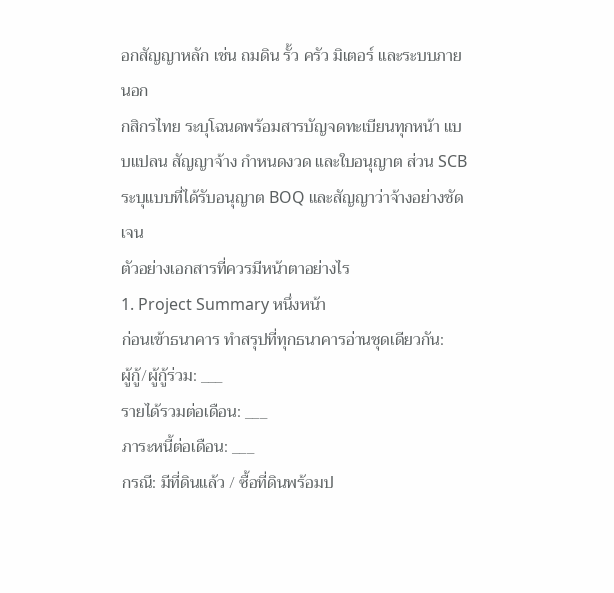อกสัญญาหลัก เช่น ถมดิน รั้ว ครัว มิเตอร์ และระบบภายนอก
กสิกรไทย ระบุโฉนดพร้อมสารบัญจดทะเบียนทุกหน้า แบบแปลน สัญญาจ้าง กำหนดงวด และใบอนุญาต ส่วน SCB ระบุแบบที่ได้รับอนุญาต BOQ และสัญญาว่าจ้างอย่างชัดเจน
ตัวอย่างเอกสารที่ควรมีหน้าตาอย่างไร
1. Project Summary หนึ่งหน้า
ก่อนเข้าธนาคาร ทำสรุปที่ทุกธนาคารอ่านชุดเดียวกัน:
ผู้กู้/ผู้กู้ร่วม: ___
รายได้รวมต่อเดือน: ___
ภาระหนี้ต่อเดือน: ___
กรณี: มีที่ดินแล้ว / ซื้อที่ดินพร้อมป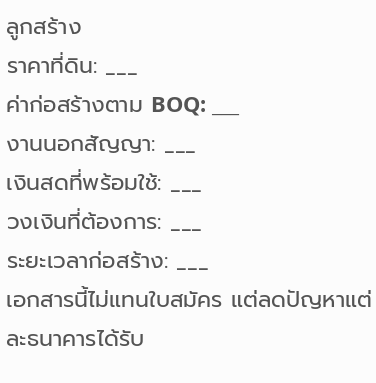ลูกสร้าง
ราคาที่ดิน: ___
ค่าก่อสร้างตาม BOQ: ___
งานนอกสัญญา: ___
เงินสดที่พร้อมใช้: ___
วงเงินที่ต้องการ: ___
ระยะเวลาก่อสร้าง: ___
เอกสารนี้ไม่แทนใบสมัคร แต่ลดปัญหาแต่ละธนาคารได้รับ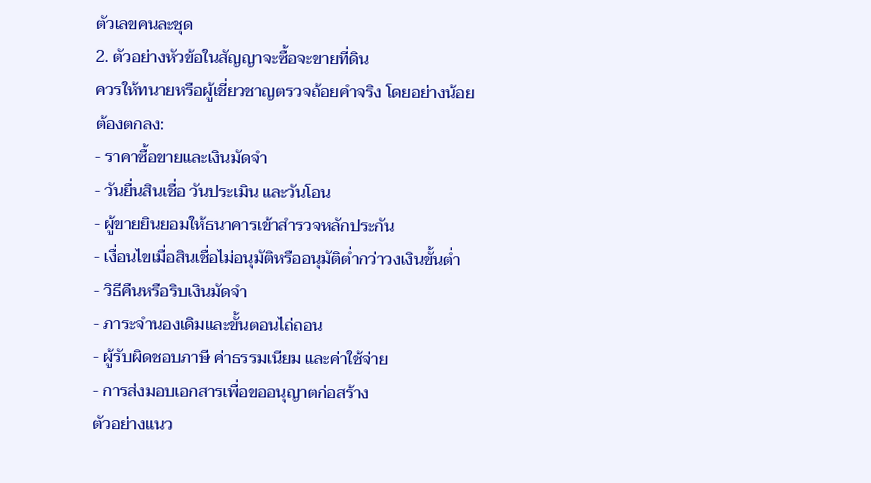ตัวเลขคนละชุด
2. ตัวอย่างหัวข้อในสัญญาจะซื้อจะขายที่ดิน
ควรให้ทนายหรือผู้เชี่ยวชาญตรวจถ้อยคำจริง โดยอย่างน้อยต้องตกลง:
- ราคาซื้อขายและเงินมัดจำ
- วันยื่นสินเชื่อ วันประเมิน และวันโอน
- ผู้ขายยินยอมให้ธนาคารเข้าสำรวจหลักประกัน
- เงื่อนไขเมื่อสินเชื่อไม่อนุมัติหรืออนุมัติต่ำกว่าวงเงินขั้นต่ำ
- วิธีคืนหรือริบเงินมัดจำ
- ภาระจำนองเดิมและขั้นตอนไถ่ถอน
- ผู้รับผิดชอบภาษี ค่าธรรมเนียม และค่าใช้จ่าย
- การส่งมอบเอกสารเพื่อขออนุญาตก่อสร้าง
ตัวอย่างแนว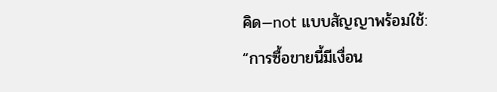คิด—not แบบสัญญาพร้อมใช้:
“การซื้อขายนี้มีเงื่อน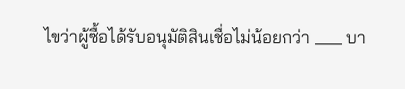ไขว่าผู้ซื้อได้รับอนุมัติสินเชื่อไม่น้อยกว่า ___ บา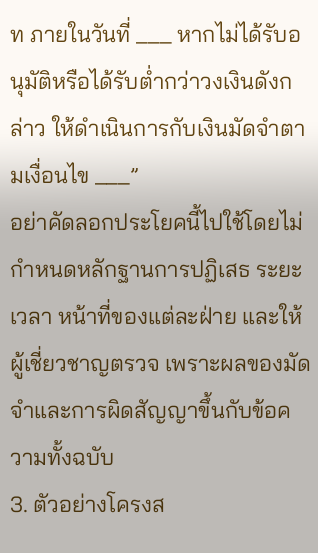ท ภายในวันที่ ___ หากไม่ได้รับอนุมัติหรือได้รับต่ำกว่าวงเงินดังกล่าว ให้ดำเนินการกับเงินมัดจำตามเงื่อนไข ___”
อย่าคัดลอกประโยคนี้ไปใช้โดยไม่กำหนดหลักฐานการปฏิเสธ ระยะเวลา หน้าที่ของแต่ละฝ่าย และให้ผู้เชี่ยวชาญตรวจ เพราะผลของมัดจำและการผิดสัญญาขึ้นกับข้อความทั้งฉบับ
3. ตัวอย่างโครงส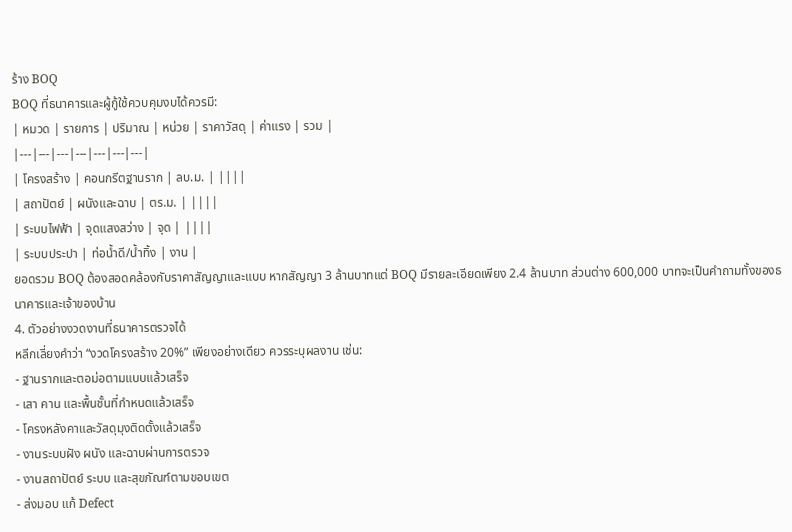ร้าง BOQ
BOQ ที่ธนาคารและผู้กู้ใช้ควบคุมงบได้ควรมี:
| หมวด | รายการ | ปริมาณ | หน่วย | ราคาวัสดุ | ค่าแรง | รวม |
|---|---|---|---|---|---|---|
| โครงสร้าง | คอนกรีตฐานราก | ลบ.ม. | ||||
| สถาปัตย์ | ผนังและฉาบ | ตร.ม. | ||||
| ระบบไฟฟ้า | จุดแสงสว่าง | จุด | ||||
| ระบบประปา | ท่อน้ำดี/น้ำทิ้ง | งาน |
ยอดรวม BOQ ต้องสอดคล้องกับราคาสัญญาและแบบ หากสัญญา 3 ล้านบาทแต่ BOQ มีรายละเอียดเพียง 2.4 ล้านบาท ส่วนต่าง 600,000 บาทจะเป็นคำถามทั้งของธนาคารและเจ้าของบ้าน
4. ตัวอย่างงวดงานที่ธนาคารตรวจได้
หลีกเลี่ยงคำว่า “งวดโครงสร้าง 20%” เพียงอย่างเดียว ควรระบุผลงาน เช่น:
- ฐานรากและตอม่อตามแบบแล้วเสร็จ
- เสา คาน และพื้นชั้นที่กำหนดแล้วเสร็จ
- โครงหลังคาและวัสดุมุงติดตั้งแล้วเสร็จ
- งานระบบฝัง ผนัง และฉาบผ่านการตรวจ
- งานสถาปัตย์ ระบบ และสุขภัณฑ์ตามขอบเขต
- ส่งมอบ แก้ Defect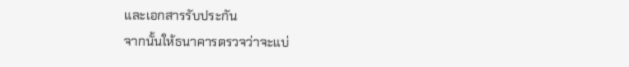และเอกสารรับประกัน
จากนั้นให้ธนาคารตรวจว่าจะแบ่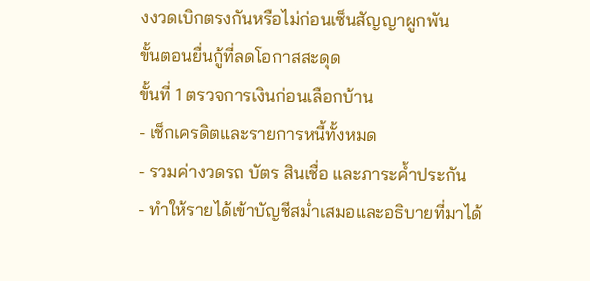งงวดเบิกตรงกันหรือไม่ก่อนเซ็นสัญญาผูกพัน
ขั้นตอนยื่นกู้ที่ลดโอกาสสะดุด
ขั้นที่ 1 ตรวจการเงินก่อนเลือกบ้าน
- เช็กเครดิตและรายการหนี้ทั้งหมด
- รวมค่างวดรถ บัตร สินเชื่อ และภาระค้ำประกัน
- ทำให้รายได้เข้าบัญชีสม่ำเสมอและอธิบายที่มาได้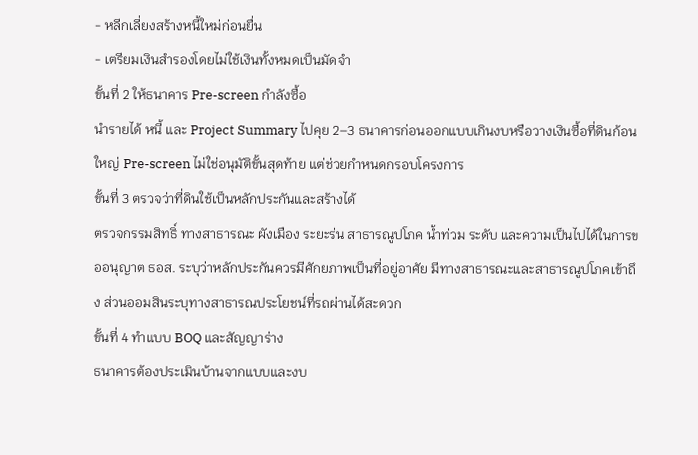- หลีกเลี่ยงสร้างหนี้ใหม่ก่อนยื่น
- เตรียมเงินสำรองโดยไม่ใช้เงินทั้งหมดเป็นมัดจำ
ขั้นที่ 2 ให้ธนาคาร Pre-screen กำลังซื้อ
นำรายได้ หนี้ และ Project Summary ไปคุย 2–3 ธนาคารก่อนออกแบบเกินงบหรือวางเงินซื้อที่ดินก้อนใหญ่ Pre-screen ไม่ใช่อนุมัติขั้นสุดท้าย แต่ช่วยกำหนดกรอบโครงการ
ขั้นที่ 3 ตรวจว่าที่ดินใช้เป็นหลักประกันและสร้างได้
ตรวจกรรมสิทธิ์ ทางสาธารณะ ผังเมือง ระยะร่น สาธารณูปโภค น้ำท่วม ระดับ และความเป็นไปได้ในการขออนุญาต ธอส. ระบุว่าหลักประกันควรมีศักยภาพเป็นที่อยู่อาศัย มีทางสาธารณะและสาธารณูปโภคเข้าถึง ส่วนออมสินระบุทางสาธารณประโยชน์ที่รถผ่านได้สะดวก
ขั้นที่ 4 ทำแบบ BOQ และสัญญาร่าง
ธนาคารต้องประเมินบ้านจากแบบและงบ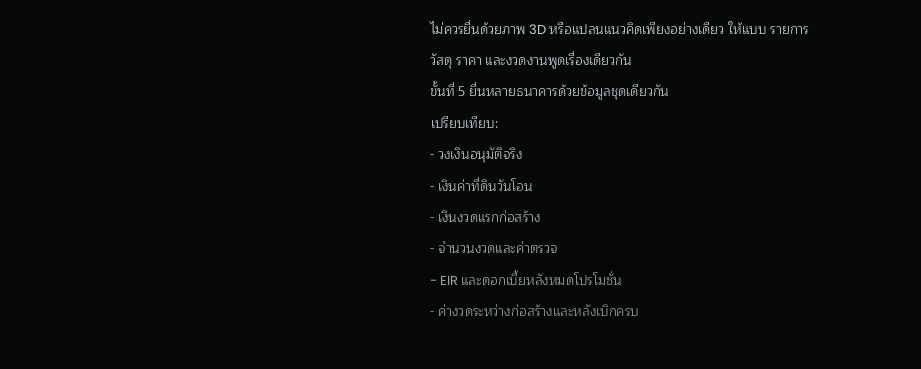ไม่ควรยื่นด้วยภาพ 3D หรือแปลนแนวคิดเพียงอย่างเดียว ให้แบบ รายการวัสดุ ราคา และงวดงานพูดเรื่องเดียวกัน
ขั้นที่ 5 ยื่นหลายธนาคารด้วยข้อมูลชุดเดียวกัน
เปรียบเทียบ:
- วงเงินอนุมัติจริง
- เงินค่าที่ดินวันโอน
- เงินงวดแรกก่อสร้าง
- จำนวนงวดและค่าตรวจ
- EIR และดอกเบี้ยหลังหมดโปรโมชั่น
- ค่างวดระหว่างก่อสร้างและหลังเบิกครบ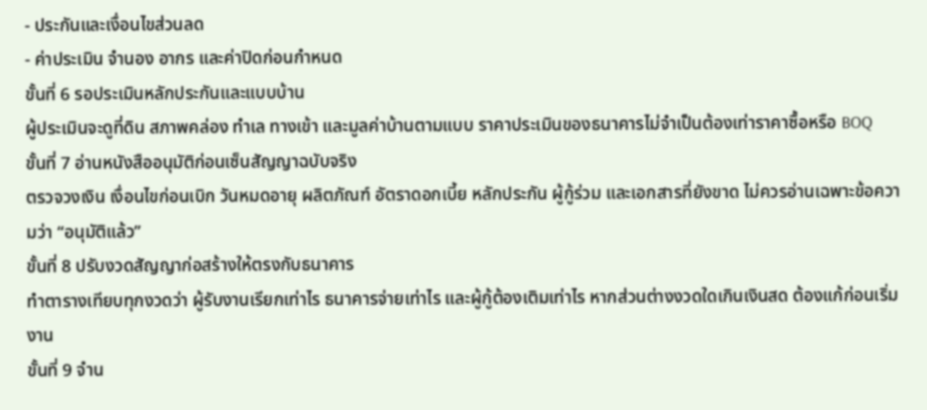- ประกันและเงื่อนไขส่วนลด
- ค่าประเมิน จำนอง อากร และค่าปิดก่อนกำหนด
ขั้นที่ 6 รอประเมินหลักประกันและแบบบ้าน
ผู้ประเมินจะดูที่ดิน สภาพคล่อง ทำเล ทางเข้า และมูลค่าบ้านตามแบบ ราคาประเมินของธนาคารไม่จำเป็นต้องเท่าราคาซื้อหรือ BOQ
ขั้นที่ 7 อ่านหนังสืออนุมัติก่อนเซ็นสัญญาฉบับจริง
ตรวจวงเงิน เงื่อนไขก่อนเบิก วันหมดอายุ ผลิตภัณฑ์ อัตราดอกเบี้ย หลักประกัน ผู้กู้ร่วม และเอกสารที่ยังขาด ไม่ควรอ่านเฉพาะข้อความว่า “อนุมัติแล้ว”
ขั้นที่ 8 ปรับงวดสัญญาก่อสร้างให้ตรงกับธนาคาร
ทำตารางเทียบทุกงวดว่า ผู้รับงานเรียกเท่าไร ธนาคารจ่ายเท่าไร และผู้กู้ต้องเติมเท่าไร หากส่วนต่างงวดใดเกินเงินสด ต้องแก้ก่อนเริ่มงาน
ขั้นที่ 9 จำน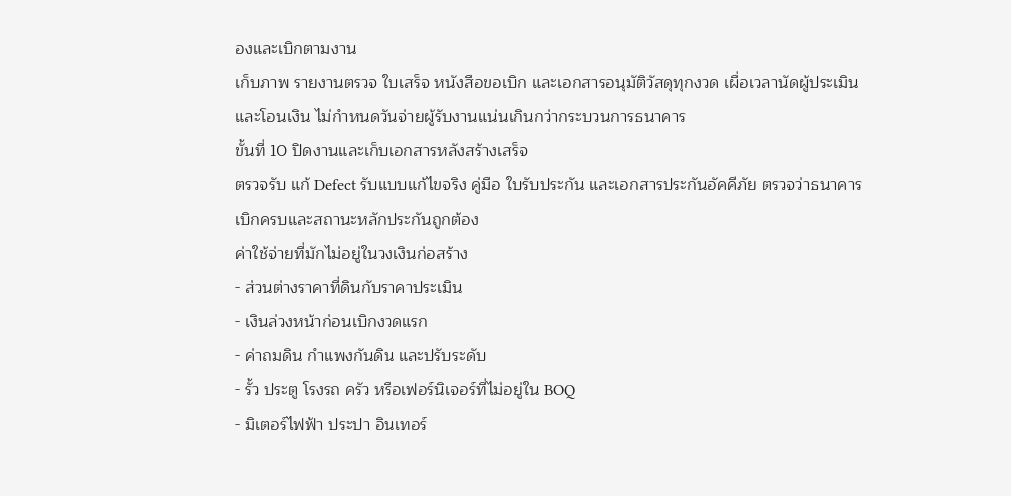องและเบิกตามงาน
เก็บภาพ รายงานตรวจ ใบเสร็จ หนังสือขอเบิก และเอกสารอนุมัติวัสดุทุกงวด เผื่อเวลานัดผู้ประเมินและโอนเงิน ไม่กำหนดวันจ่ายผู้รับงานแน่นเกินกว่ากระบวนการธนาคาร
ขั้นที่ 10 ปิดงานและเก็บเอกสารหลังสร้างเสร็จ
ตรวจรับ แก้ Defect รับแบบแก้ไขจริง คู่มือ ใบรับประกัน และเอกสารประกันอัคคีภัย ตรวจว่าธนาคารเบิกครบและสถานะหลักประกันถูกต้อง
ค่าใช้จ่ายที่มักไม่อยู่ในวงเงินก่อสร้าง
- ส่วนต่างราคาที่ดินกับราคาประเมิน
- เงินล่วงหน้าก่อนเบิกงวดแรก
- ค่าถมดิน กำแพงกันดิน และปรับระดับ
- รั้ว ประตู โรงรถ ครัว หรือเฟอร์นิเจอร์ที่ไม่อยู่ใน BOQ
- มิเตอร์ไฟฟ้า ประปา อินเทอร์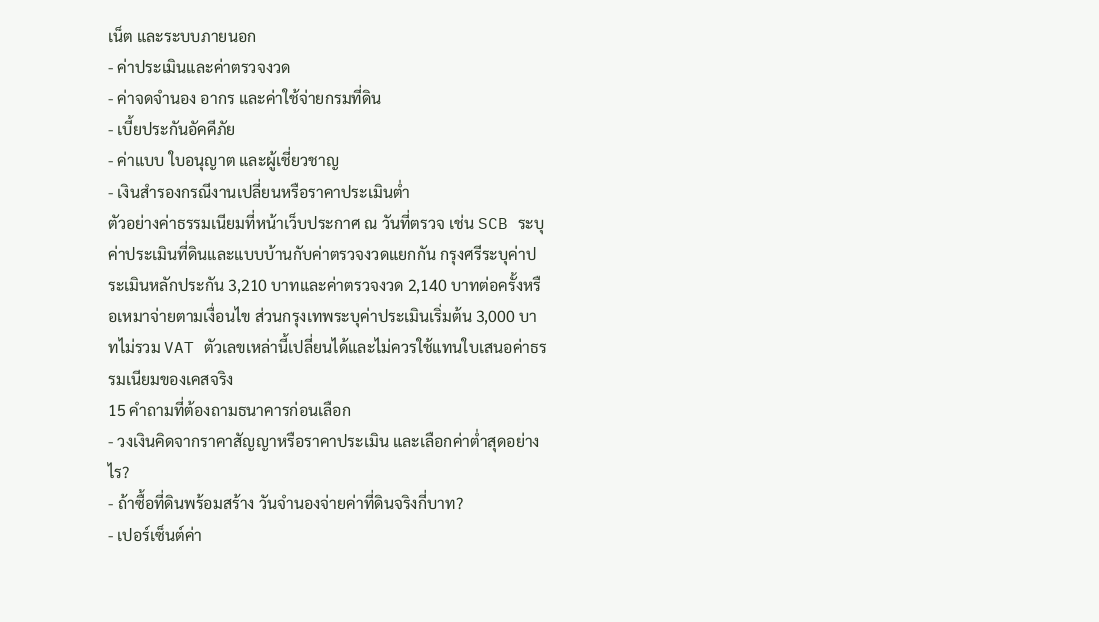เน็ต และระบบภายนอก
- ค่าประเมินและค่าตรวจงวด
- ค่าจดจำนอง อากร และค่าใช้จ่ายกรมที่ดิน
- เบี้ยประกันอัคคีภัย
- ค่าแบบ ใบอนุญาต และผู้เชี่ยวชาญ
- เงินสำรองกรณีงานเปลี่ยนหรือราคาประเมินต่ำ
ตัวอย่างค่าธรรมเนียมที่หน้าเว็บประกาศ ณ วันที่ตรวจ เช่น SCB ระบุค่าประเมินที่ดินและแบบบ้านกับค่าตรวจงวดแยกกัน กรุงศรีระบุค่าประเมินหลักประกัน 3,210 บาทและค่าตรวจงวด 2,140 บาทต่อครั้งหรือเหมาจ่ายตามเงื่อนไข ส่วนกรุงเทพระบุค่าประเมินเริ่มต้น 3,000 บาทไม่รวม VAT ตัวเลขเหล่านี้เปลี่ยนได้และไม่ควรใช้แทนใบเสนอค่าธรรมเนียมของเคสจริง
15 คำถามที่ต้องถามธนาคารก่อนเลือก
- วงเงินคิดจากราคาสัญญาหรือราคาประเมิน และเลือกค่าต่ำสุดอย่างไร?
- ถ้าซื้อที่ดินพร้อมสร้าง วันจำนองจ่ายค่าที่ดินจริงกี่บาท?
- เปอร์เซ็นต์ค่า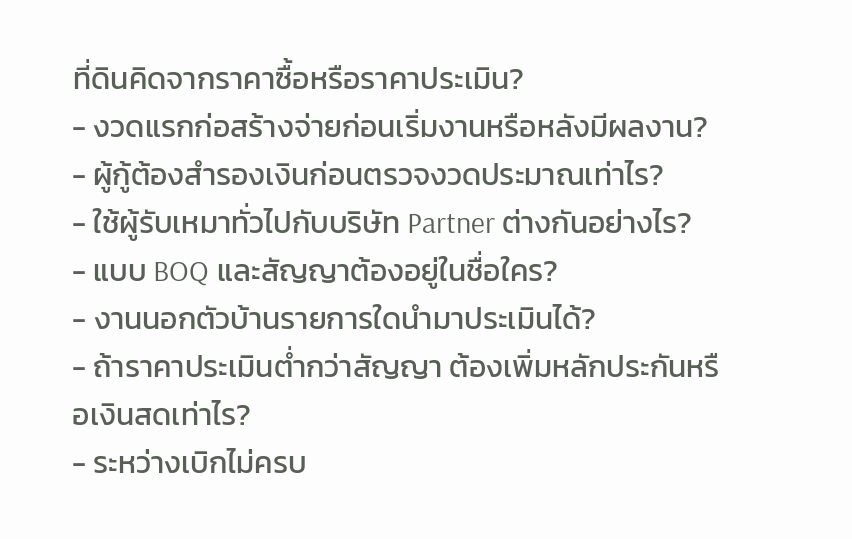ที่ดินคิดจากราคาซื้อหรือราคาประเมิน?
- งวดแรกก่อสร้างจ่ายก่อนเริ่มงานหรือหลังมีผลงาน?
- ผู้กู้ต้องสำรองเงินก่อนตรวจงวดประมาณเท่าไร?
- ใช้ผู้รับเหมาทั่วไปกับบริษัท Partner ต่างกันอย่างไร?
- แบบ BOQ และสัญญาต้องอยู่ในชื่อใคร?
- งานนอกตัวบ้านรายการใดนำมาประเมินได้?
- ถ้าราคาประเมินต่ำกว่าสัญญา ต้องเพิ่มหลักประกันหรือเงินสดเท่าไร?
- ระหว่างเบิกไม่ครบ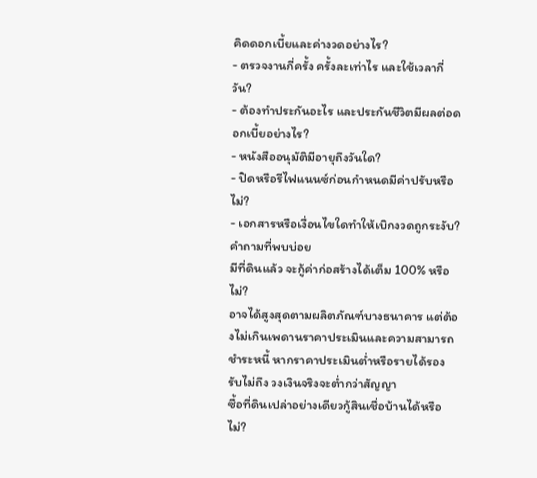คิดดอกเบี้ยและค่างวดอย่างไร?
- ตรวจงานกี่ครั้ง ครั้งละเท่าไร และใช้เวลากี่วัน?
- ต้องทำประกันอะไร และประกันชีวิตมีผลต่อดอกเบี้ยอย่างไร?
- หนังสืออนุมัติมีอายุถึงวันใด?
- ปิดหรือรีไฟแนนซ์ก่อนกำหนดมีค่าปรับหรือไม่?
- เอกสารหรือเงื่อนไขใดทำให้เบิกงวดถูกระงับ?
คำถามที่พบบ่อย
มีที่ดินแล้ว จะกู้ค่าก่อสร้างได้เต็ม 100% หรือไม่?
อาจได้สูงสุดตามผลิตภัณฑ์บางธนาคาร แต่ต้องไม่เกินเพดานราคาประเมินและความสามารถชำระหนี้ หากราคาประเมินต่ำหรือรายได้รองรับไม่ถึง วงเงินจริงจะต่ำกว่าสัญญา
ซื้อที่ดินเปล่าอย่างเดียวกู้สินเชื่อบ้านได้หรือไม่?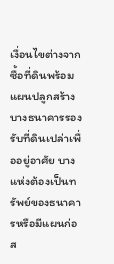เงื่อนไขต่างจากซื้อที่ดินพร้อมแผนปลูกสร้าง บางธนาคารรองรับที่ดินเปล่าเพื่ออยู่อาศัย บางแห่งต้องเป็นทรัพย์ของธนาคารหรือมีแผนก่อส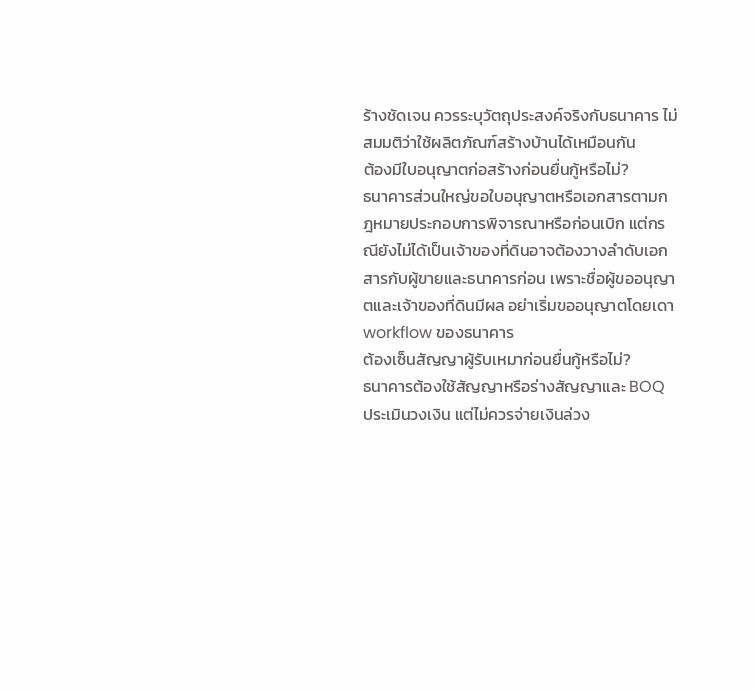ร้างชัดเจน ควรระบุวัตถุประสงค์จริงกับธนาคาร ไม่สมมติว่าใช้ผลิตภัณฑ์สร้างบ้านได้เหมือนกัน
ต้องมีใบอนุญาตก่อสร้างก่อนยื่นกู้หรือไม่?
ธนาคารส่วนใหญ่ขอใบอนุญาตหรือเอกสารตามกฎหมายประกอบการพิจารณาหรือก่อนเบิก แต่กรณียังไม่ได้เป็นเจ้าของที่ดินอาจต้องวางลำดับเอกสารกับผู้ขายและธนาคารก่อน เพราะชื่อผู้ขออนุญาตและเจ้าของที่ดินมีผล อย่าเริ่มขออนุญาตโดยเดา workflow ของธนาคาร
ต้องเซ็นสัญญาผู้รับเหมาก่อนยื่นกู้หรือไม่?
ธนาคารต้องใช้สัญญาหรือร่างสัญญาและ BOQ ประเมินวงเงิน แต่ไม่ควรจ่ายเงินล่วง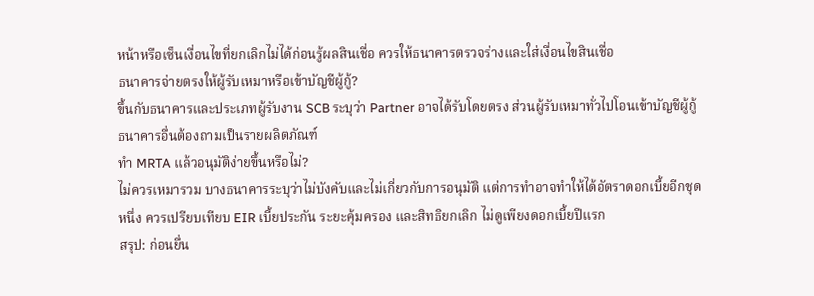หน้าหรือเซ็นเงื่อนไขที่ยกเลิกไม่ได้ก่อนรู้ผลสินเชื่อ ควรให้ธนาคารตรวจร่างและใส่เงื่อนไขสินเชื่อ
ธนาคารจ่ายตรงให้ผู้รับเหมาหรือเข้าบัญชีผู้กู้?
ขึ้นกับธนาคารและประเภทผู้รับงาน SCB ระบุว่า Partner อาจได้รับโดยตรง ส่วนผู้รับเหมาทั่วไปโอนเข้าบัญชีผู้กู้ ธนาคารอื่นต้องถามเป็นรายผลิตภัณฑ์
ทำ MRTA แล้วอนุมัติง่ายขึ้นหรือไม่?
ไม่ควรเหมารวม บางธนาคารระบุว่าไม่บังคับและไม่เกี่ยวกับการอนุมัติ แต่การทำอาจทำให้ได้อัตราดอกเบี้ยอีกชุดหนึ่ง ควรเปรียบเทียบ EIR เบี้ยประกัน ระยะคุ้มครอง และสิทธิยกเลิก ไม่ดูเพียงดอกเบี้ยปีแรก
สรุป: ก่อนยื่น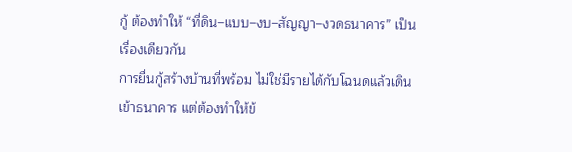กู้ ต้องทำให้ “ที่ดิน–แบบ–งบ–สัญญา–งวดธนาคาร” เป็นเรื่องเดียวกัน
การยื่นกู้สร้างบ้านที่พร้อม ไม่ใช่มีรายได้กับโฉนดแล้วเดินเข้าธนาคาร แต่ต้องทำให้ข้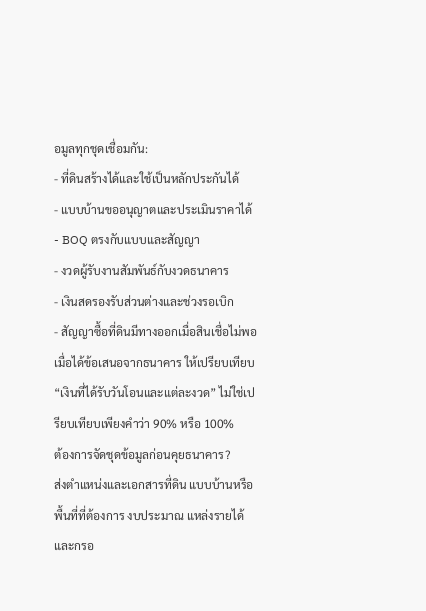อมูลทุกชุดเชื่อมกัน:
- ที่ดินสร้างได้และใช้เป็นหลักประกันได้
- แบบบ้านขออนุญาตและประเมินราคาได้
- BOQ ตรงกับแบบและสัญญา
- งวดผู้รับงานสัมพันธ์กับงวดธนาคาร
- เงินสดรองรับส่วนต่างและช่วงรอเบิก
- สัญญาซื้อที่ดินมีทางออกเมื่อสินเชื่อไม่พอ
เมื่อได้ข้อเสนอจากธนาคาร ให้เปรียบเทียบ “เงินที่ได้รับวันโอนและแต่ละงวด” ไม่ใช่เปรียบเทียบเพียงคำว่า 90% หรือ 100%
ต้องการจัดชุดข้อมูลก่อนคุยธนาคาร?
ส่งตำแหน่งและเอกสารที่ดิน แบบบ้านหรือพื้นที่ที่ต้องการ งบประมาณ แหล่งรายได้ และกรอ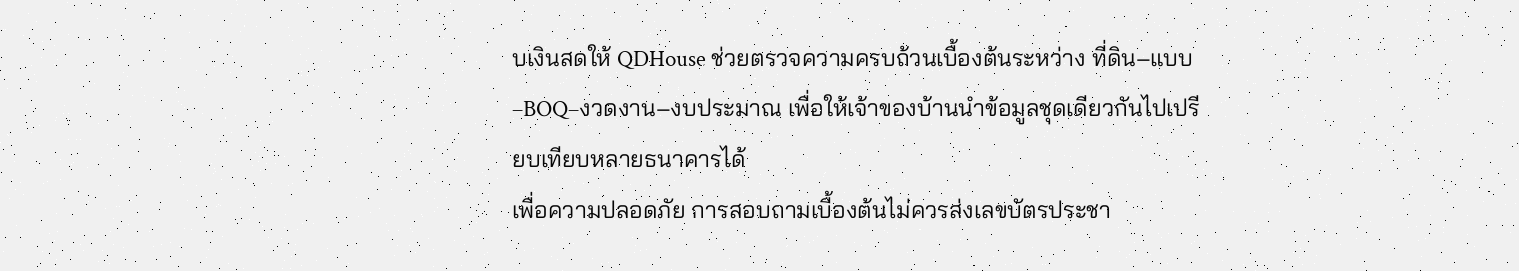บเงินสดให้ QDHouse ช่วยตรวจความครบถ้วนเบื้องต้นระหว่าง ที่ดิน–แบบ–BOQ–งวดงาน–งบประมาณ เพื่อให้เจ้าของบ้านนำข้อมูลชุดเดียวกันไปเปรียบเทียบหลายธนาคารได้
เพื่อความปลอดภัย การสอบถามเบื้องต้นไม่ควรส่งเลขบัตรประชา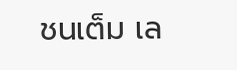ชนเต็ม เล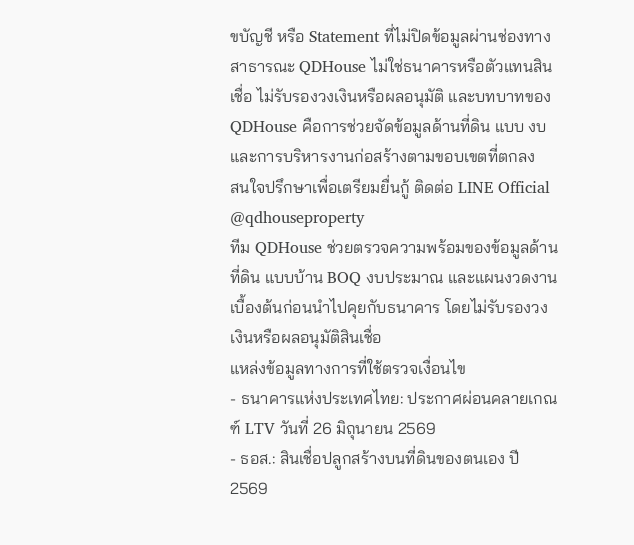ขบัญชี หรือ Statement ที่ไม่ปิดข้อมูลผ่านช่องทางสาธารณะ QDHouse ไม่ใช่ธนาคารหรือตัวแทนสินเชื่อ ไม่รับรองวงเงินหรือผลอนุมัติ และบทบาทของ QDHouse คือการช่วยจัดข้อมูลด้านที่ดิน แบบ งบ และการบริหารงานก่อสร้างตามขอบเขตที่ตกลง
สนใจปรึกษาเพื่อเตรียมยื่นกู้ ติดต่อ LINE Official @qdhouseproperty
ทีม QDHouse ช่วยตรวจความพร้อมของข้อมูลด้านที่ดิน แบบบ้าน BOQ งบประมาณ และแผนงวดงานเบื้องต้นก่อนนำไปคุยกับธนาคาร โดยไม่รับรองวงเงินหรือผลอนุมัติสินเชื่อ
แหล่งข้อมูลทางการที่ใช้ตรวจเงื่อนไข
- ธนาคารแห่งประเทศไทย: ประกาศผ่อนคลายเกณฑ์ LTV วันที่ 26 มิถุนายน 2569
- ธอส.: สินเชื่อปลูกสร้างบนที่ดินของตนเอง ปี 2569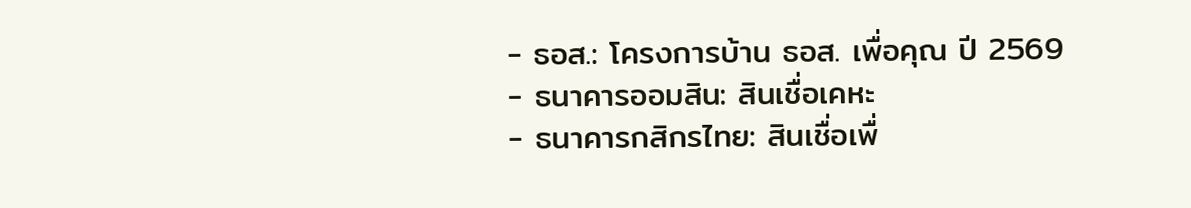- ธอส.: โครงการบ้าน ธอส. เพื่อคุณ ปี 2569
- ธนาคารออมสิน: สินเชื่อเคหะ
- ธนาคารกสิกรไทย: สินเชื่อเพื่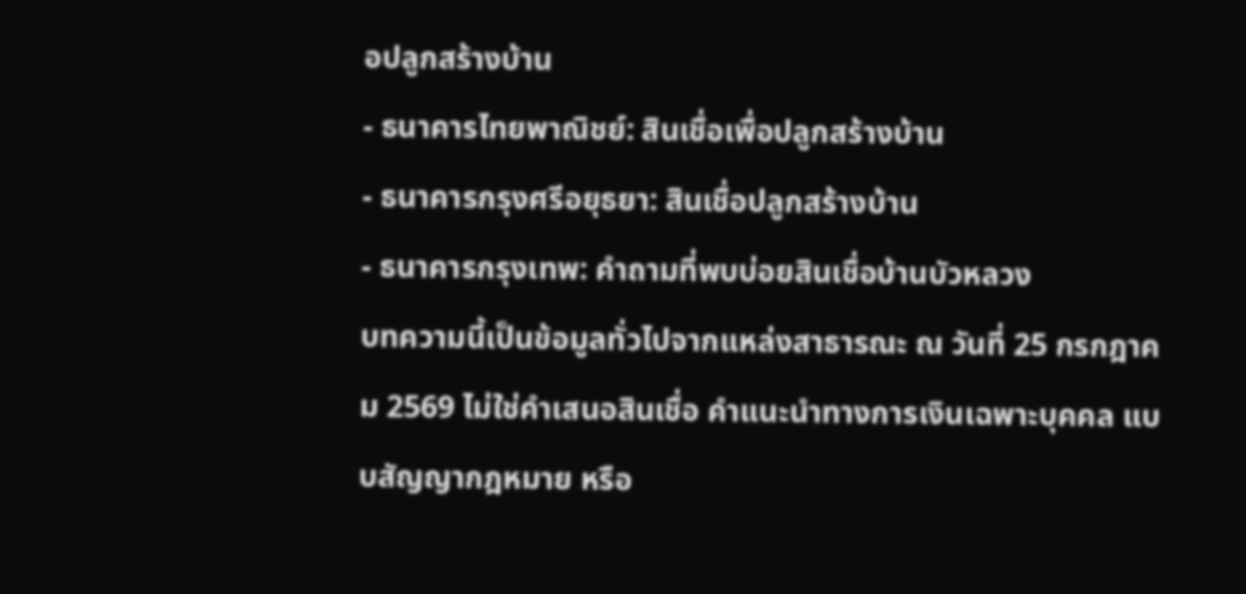อปลูกสร้างบ้าน
- ธนาคารไทยพาณิชย์: สินเชื่อเพื่อปลูกสร้างบ้าน
- ธนาคารกรุงศรีอยุธยา: สินเชื่อปลูกสร้างบ้าน
- ธนาคารกรุงเทพ: คำถามที่พบบ่อยสินเชื่อบ้านบัวหลวง
บทความนี้เป็นข้อมูลทั่วไปจากแหล่งสาธารณะ ณ วันที่ 25 กรกฎาคม 2569 ไม่ใช่คำเสนอสินเชื่อ คำแนะนำทางการเงินเฉพาะบุคคล แบบสัญญากฎหมาย หรือ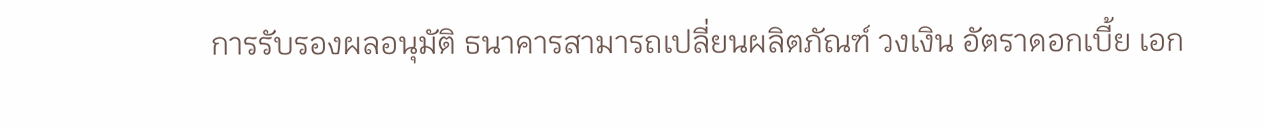การรับรองผลอนุมัติ ธนาคารสามารถเปลี่ยนผลิตภัณฑ์ วงเงิน อัตราดอกเบี้ย เอก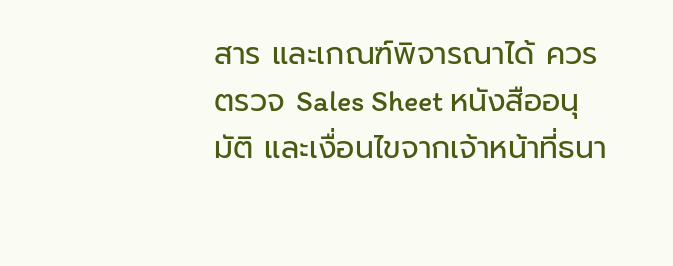สาร และเกณฑ์พิจารณาได้ ควรตรวจ Sales Sheet หนังสืออนุมัติ และเงื่อนไขจากเจ้าหน้าที่ธนา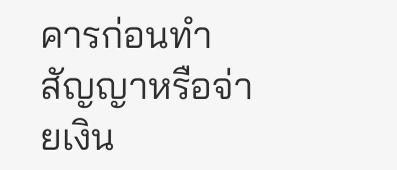คารก่อนทำสัญญาหรือจ่ายเงิน